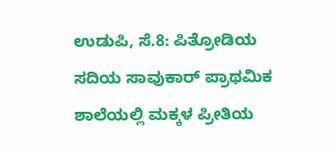ಉಡುಪಿ, ಸೆ.8: ಪಿತ್ರೋಡಿಯ ಸದಿಯ ಸಾವುಕಾರ್ ಪ್ರಾಥಮಿಕ ಶಾಲೆಯಲ್ಲಿ ಮಕ್ಕಳ ಪ್ರೀತಿಯ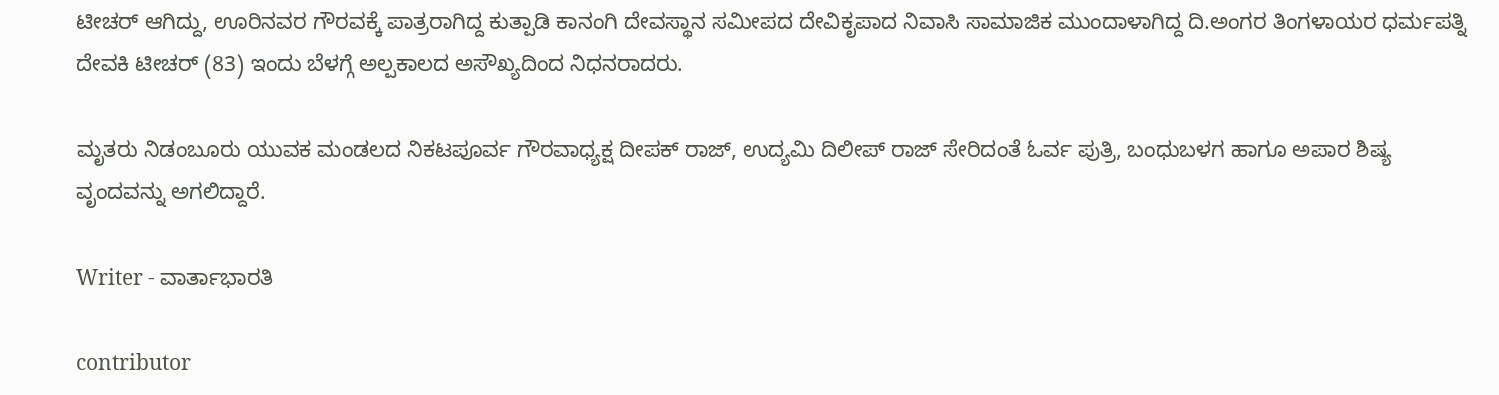ಟೀಚರ್ ಆಗಿದ್ದು, ಊರಿನವರ ಗೌರವಕ್ಕೆ ಪಾತ್ರರಾಗಿದ್ದ ಕುತ್ಪಾಡಿ ಕಾನಂಗಿ ದೇವಸ್ಥಾನ ಸಮೀಪದ ದೇವಿಕೃಪಾದ ನಿವಾಸಿ ಸಾಮಾಜಿಕ ಮುಂದಾಳಾಗಿದ್ದ ದಿ.ಅಂಗರ ತಿಂಗಳಾಯರ ಧರ್ಮಪತ್ನಿ ದೇವಕಿ ಟೀಚರ್ (83) ಇಂದು ಬೆಳಗ್ಗೆ ಅಲ್ಪಕಾಲದ ಅಸೌಖ್ಯದಿಂದ ನಿಧನರಾದರು.

ಮೃತರು ನಿಡಂಬೂರು ಯುವಕ ಮಂಡಲದ ನಿಕಟಪೂರ್ವ ಗೌರವಾಧ್ಯಕ್ಷ ದೀಪಕ್ ರಾಜ್, ಉದ್ಯಮಿ ದಿಲೀಪ್ ರಾಜ್ ಸೇರಿದಂತೆ ಓರ್ವ ಪುತ್ರಿ, ಬಂಧುಬಳಗ ಹಾಗೂ ಅಪಾರ ಶಿಷ್ಯ ವೃಂದವನ್ನು ಅಗಲಿದ್ದಾರೆ.

Writer - ವಾರ್ತಾಭಾರತಿ

contributor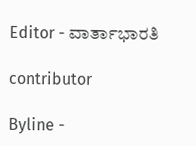Editor - ವಾರ್ತಾಭಾರತಿ

contributor

Byline -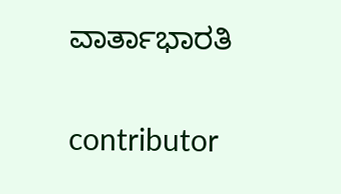ವಾರ್ತಾಭಾರತಿ

contributor